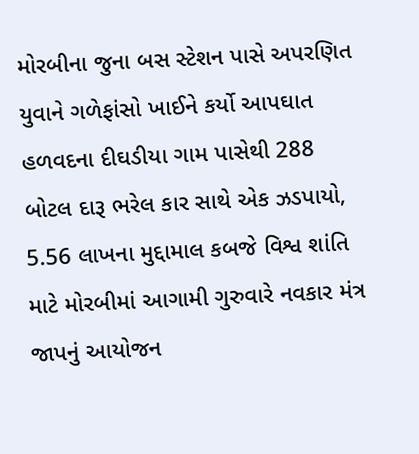મોરબીના જુના બસ સ્ટેશન પાસે અપરણિત યુવાને ગળેફાંસો ખાઈને કર્યો આપઘાત હળવદના દીઘડીયા ગામ પાસેથી 288 બોટલ દારૂ ભરેલ કાર સાથે એક ઝડપાયો, 5.56 લાખના મુદ્દામાલ કબજે વિશ્વ શાંતિ માટે મોરબીમાં આગામી ગુરુવારે નવકાર મંત્ર જાપનું આયોજન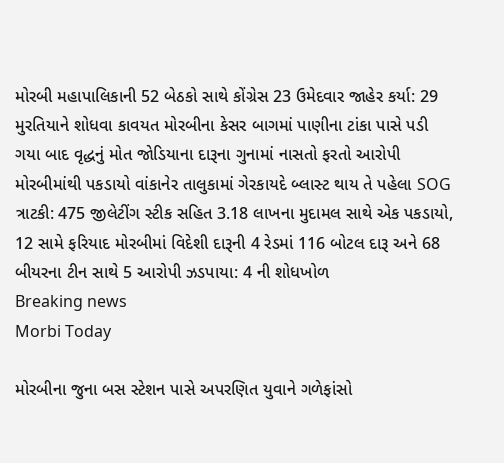મોરબી મહાપાલિકાની 52 બેઠકો સાથે કોંગ્રેસ 23 ઉમેદવાર જાહેર કર્યા: 29 મુરતિયાને શોધવા કાવયત મોરબીના કેસર બાગમાં પાણીના ટાંકા પાસે પડી ગયા બાદ વૃદ્ધનું મોત જોડિયાના દારૂના ગુનામાં નાસતો ફરતો આરોપી મોરબીમાંથી પકડાયો વાંકાનેર તાલુકામાં ગેરકાયદે બ્લાસ્ટ થાય તે પહેલા SOG ત્રાટકી: 475 જીલેટીંગ સ્ટીક સહિત 3.18 લાખના મુદામલ સાથે એક પકડાયો, 12 સામે ફરિયાદ મોરબીમાં વિદેશી દારૂની 4 રેડમાં 116 બોટલ દારૂ અને 68 બીયરના ટીન સાથે 5 આરોપી ઝડપાયા: 4 ની શોધખોળ
Breaking news
Morbi Today

મોરબીના જુના બસ સ્ટેશન પાસે અપરણિત યુવાને ગળેફાંસો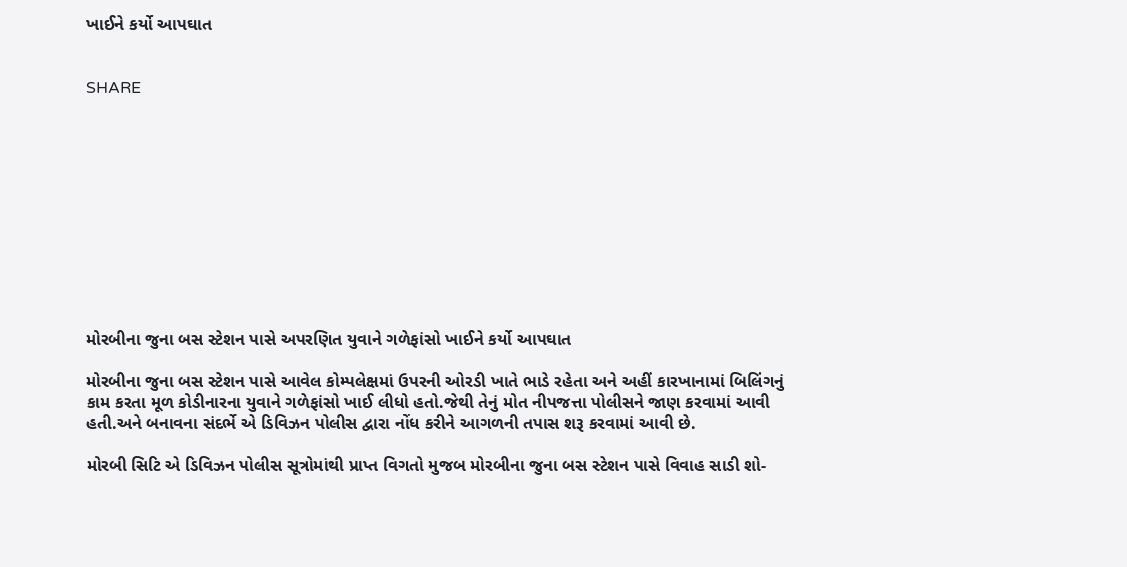ખાઈને કર્યો આપઘાત


SHARE











મોરબીના જુના બસ સ્ટેશન પાસે અપરણિત યુવાને ગળેફાંસો ખાઈને કર્યો આપઘાત

મોરબીના જુના બસ સ્ટેશન પાસે આવેલ કોમ્પલેક્ષમાં ઉપરની ઓરડી ખાતે ભાડે રહેતા અને અહીં કારખાનામાં બિલિંગનું કામ કરતા મૂળ કોડીનારના યુવાને ગળેફાંસો ખાઈ લીધો હતો.જેથી તેનું મોત નીપજત્તા પોલીસને જાણ કરવામાં આવી હતી.અને બનાવના સંદર્ભે એ ડિવિઝન પોલીસ દ્વારા નોંધ કરીને આગળની તપાસ શરૂ કરવામાં આવી છે.

મોરબી સિટિ એ ડિવિઝન પોલીસ સૂત્રોમાંથી પ્રાપ્ત વિગતો મુજબ મોરબીના જુના બસ સ્ટેશન પાસે વિવાહ સાડી શો-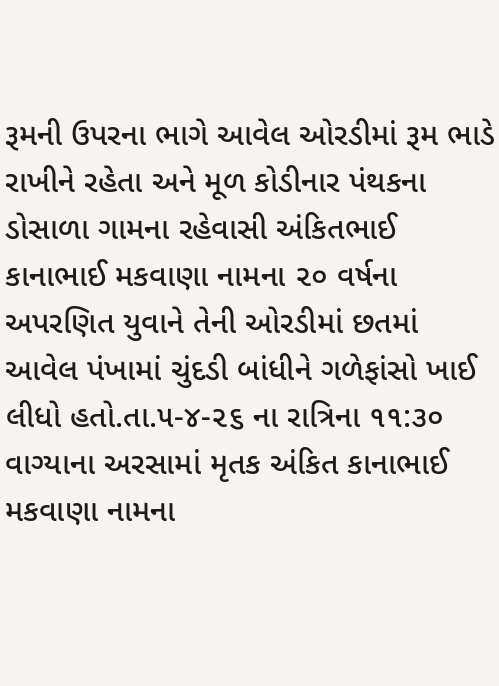રૂમની ઉપરના ભાગે આવેલ ઓરડીમાં રૂમ ભાડે રાખીને રહેતા અને મૂળ કોડીનાર પંથકના ડોસાળા ગામના રહેવાસી અંકિતભાઈ કાનાભાઈ મકવાણા નામના ૨૦ વર્ષના અપરણિત યુવાને તેની ઓરડીમાં છતમાં આવેલ પંખામાં ચુંદડી બાંધીને ગળેફાંસો ખાઈ લીધો હતો.તા.૫-૪-૨૬ ના રાત્રિના ૧૧:૩૦ વાગ્યાના અરસામાં મૃતક અંકિત કાનાભાઈ મકવાણા નામના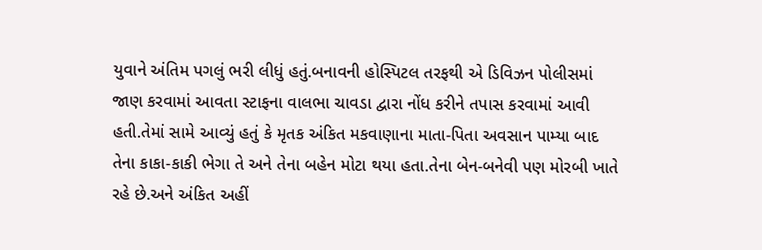યુવાને અંતિમ પગલું ભરી લીધું હતું.બનાવની હોસ્પિટલ તરફથી એ ડિવિઝન પોલીસમાં જાણ કરવામાં આવતા સ્ટાફના વાલભા ચાવડા દ્વારા નોંધ કરીને તપાસ કરવામાં આવી હતી.તેમાં સામે આવ્યું હતું કે મૃતક અંકિત મકવાણાના માતા-પિતા અવસાન પામ્યા બાદ તેના કાકા-કાકી ભેગા તે અને તેના બહેન મોટા થયા હતા.તેના બેન-બનેવી પણ મોરબી ખાતે રહે છે.અને અંકિત અહીં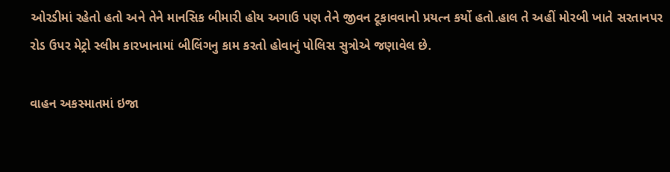ઓરડીમાં રહેતો હતો અને તેને માનસિક બીમારી હોય અગાઉ પણ તેને જીવન ટૂકાવવાનો પ્રયત્ન કર્યો હતો.હાલ તે અહીં મોરબી ખાતે સરતાનપર રોડ ઉપર મેટ્રો સ્લીમ કારખાનામાં બીલિંગનુ કામ કરતો હોવાનું પોલિસ સુત્રોએ જણાવેલ છે.

વાહન અકસ્માતમાં ઇજા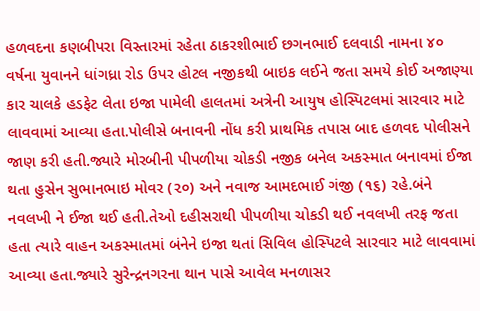હળવદના કણબીપરા વિસ્તારમાં રહેતા ઠાકરશીભાઈ છગનભાઈ દલવાડી નામના ૪૦ વર્ષના યુવાનને ધાંગધ્રા રોડ ઉપર હોટલ નજીકથી બાઇક લઈને જતા સમયે કોઈ અજાણ્યા કાર ચાલકે હડફેટ લેતા ઇજા પામેલી હાલતમાં અત્રેની આયુષ હોસ્પિટલમાં સારવાર માટે લાવવામાં આવ્યા હતા.પોલીસે બનાવની નોંધ કરી પ્રાથમિક તપાસ બાદ હળવદ પોલીસને જાણ કરી હતી.જ્યારે મોરબીની પીપળીયા ચોકડી નજીક બનેલ અકસ્માત બનાવમાં ઈજા થતા હુસેન સુભાનભાઇ મોવર (૨૦) અને નવાજ આમદભાઈ ગંજી (૧૬) રહે.બંને નવલખી ને ઈજા થઈ હતી.તેઓ દહીસરાથી પીપળીયા ચોકડી થઈ નવલખી તરફ જતા હતા ત્યારે વાહન અકસ્માતમાં બંનેને ઇજા થતાં સિવિલ હોસ્પિટલે સારવાર માટે લાવવામાં આવ્યા હતા.જ્યારે સુરેન્દ્રનગરના થાન પાસે આવેલ મનળાસર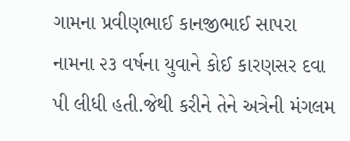ગામના પ્રવીણભાઈ કાનજીભાઈ સાપરા નામના ૨૩ વર્ષના યુવાને કોઈ કારણસર દવા પી લીધી હતી.જેથી કરીને તેને અત્રેની મંગલમ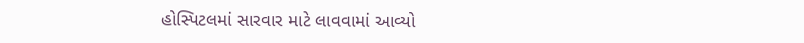હોસ્પિટલમાં સારવાર માટે લાવવામાં આવ્યો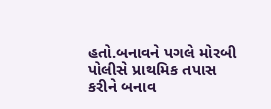હતો.બનાવને પગલે મોરબી પોલીસે પ્રાથમિક તપાસ કરીને બનાવ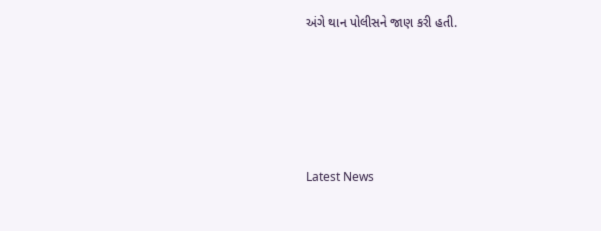અંગે થાન પોલીસને જાણ કરી હતી.






Latest News